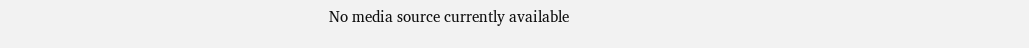No media source currently available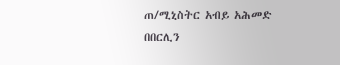ጠ/ሚኒስትር አብይ አሕመድ በበርሊን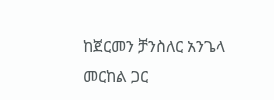ከጀርመን ቻንስለር አንጌላ መርከል ጋር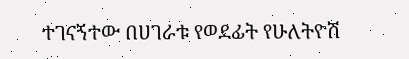ተገናኝተው በሀገራቱ የወደፊት የሁለትዮሽ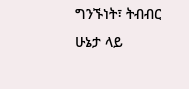ግንኙነት፣ ትብብር ሁኔታ ላይ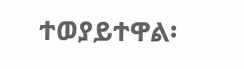ተወያይተዋል፡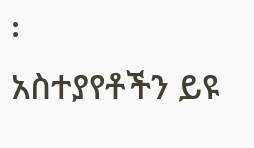፡
አስተያየቶችን ይዩ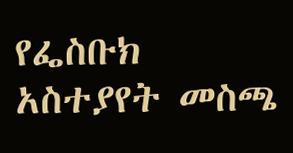የፌስቡክ አስተያየት መስጫ